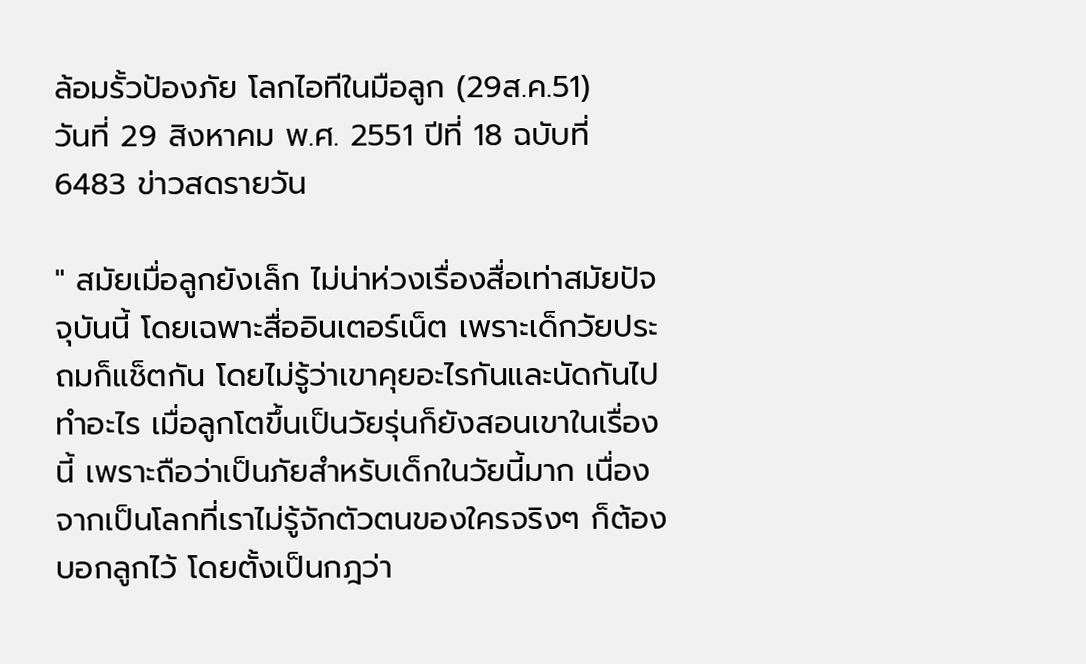ล้อมรั้วป้องภัย โลกไอทีในมือลูก (29ส.ค.51)
วันที่ 29 สิงหาคม พ.ศ. 2551 ปีที่ 18 ฉบับที่ 6483 ข่าวสดรายวัน

" สมัยเมื่อลูกยังเล็ก ไม่น่าห่วงเรื่องสื่อเท่าสมัยปัจจุบันนี้ โดยเฉพาะสื่ออินเตอร์เน็ต เพราะเด็กวัยประถมก็แช็ตกัน โดยไม่รู้ว่าเขาคุยอะไรกันและนัดกันไปทำอะไร เมื่อลูกโตขึ้นเป็นวัยรุ่นก็ยังสอนเขาในเรื่องนี้ เพราะถือว่าเป็นภัยสำหรับเด็กในวัยนี้มาก เนื่องจากเป็นโลกที่เราไม่รู้จักตัวตนของใครจริงๆ ก็ต้องบอกลูกไว้ โดยตั้งเป็นกฎว่า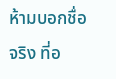ห้ามบอกชื่อจริง ที่อ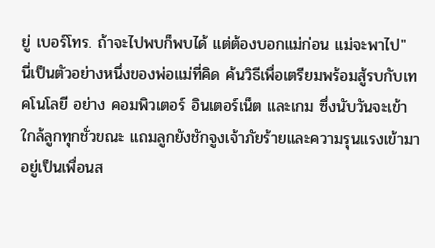ยู่ เบอร์โทร. ถ้าจะไปพบก็พบได้ แต่ต้องบอกแม่ก่อน แม่จะพาไป"
นี่เป็นตัวอย่างหนึ่งของพ่อแม่ที่คิด ค้นวิธีเพื่อเตรียมพร้อมสู้รบกับเทคโนโลยี อย่าง คอมพิวเตอร์ อินเตอร์เน็ต และเกม ซึ่งนับวันจะเข้าใกล้ลูกทุกชั่วขณะ แถมลูกยังชักจูงเจ้าภัยร้ายและความรุนแรงเข้ามาอยู่เป็นเพื่อนส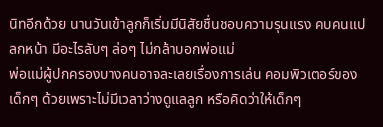นิทอีกด้วย นานวันเข้าลูกก็เริ่มมีนิสัยชื่นชอบความรุนแรง คบคนแปลกหน้า มีอะไรลับๆ ล่อๆ ไม่กล้าบอกพ่อแม่
พ่อแม่ผู้ปกครองบางคนอาจละเลยเรื่องการเล่น คอมพิวเตอร์ของเด็กๆ ด้วยเพราะไม่มีเวลาว่างดูแลลูก หรือคิดว่าให้เด็กๆ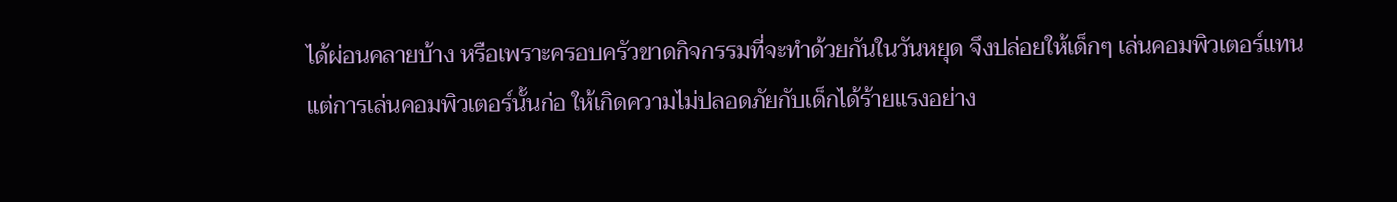ได้ผ่อนคลายบ้าง หรือเพราะครอบครัวขาดกิจกรรมที่จะทำด้วยกันในวันหยุด จึงปล่อยให้เด็กๆ เล่นคอมพิวเตอร์แทน
แต่การเล่นคอมพิวเตอร์นั้นก่อ ให้เกิดความไม่ปลอดภัยกับเด็กได้ร้ายแรงอย่าง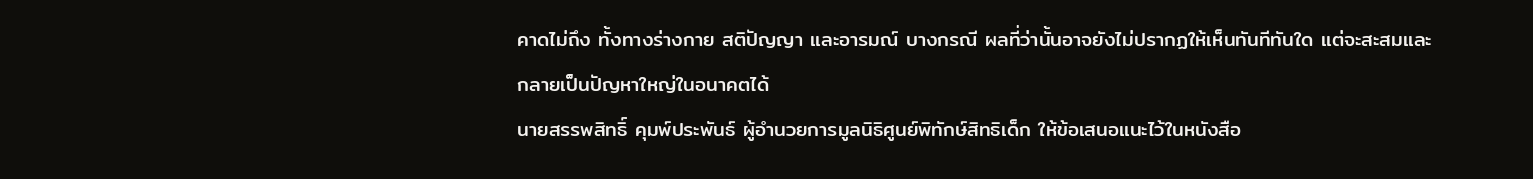คาดไม่ถึง ทั้งทางร่างกาย สติปัญญา และอารมณ์ บางกรณี ผลที่ว่านั้นอาจยังไม่ปรากฏให้เห็นทันทีทันใด แต่จะสะสมและกลายเป็นปัญหาใหญ่ในอนาคตได้
นายสรรพสิทธิ์ คุมพ์ประพันธ์ ผู้อำนวยการมูลนิธิศูนย์พิทักษ์สิทธิเด็ก ให้ข้อเสนอแนะไว้ในหนังสือ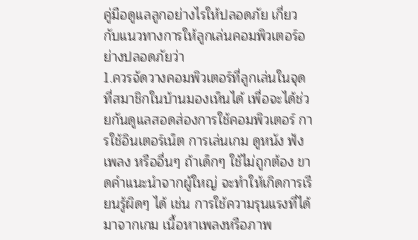คู่มือดูแลลูกอย่างไรให้ปลอดภัย เกี่ยวกับแนวทางการให้ลูกเล่นคอมพิวเตอร์อย่างปลอดภัยว่า
1.ควรจัดวางคอมพิวเตอร์ที่ลูกเล่นในจุดที่สมาชิกในบ้านมองเห็นได้ เพื่อจะได้ช่วยกันดูแลสอดส่องการใช้คอมพิวเตอร์ การใช้อินเตอร์เน็ต การเล่นเกม ดูหนัง ฟังเพลง หรืออื่นๆ ถ้าเด็กๆ ใช้ไม่ถูกต้อง ขาดคำแนะนำจากผู้ใหญ่ จะทำให้เกิดการเรียนรู้ผิดๆ ได้ เช่น การใช้ความรุนแรงที่ได้มาจากเกม เนื้อหาเพลงหรือภาพ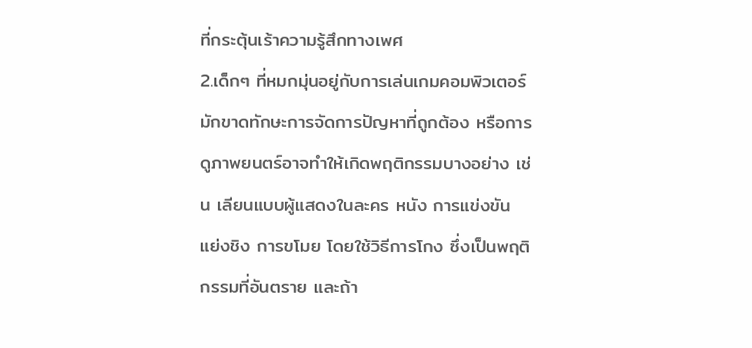ที่กระตุ้นเร้าความรู้สึกทางเพศ
2.เด็กๆ ที่หมกมุ่นอยู่กับการเล่นเกมคอมพิวเตอร์มักขาดทักษะการจัดการปัญหาที่ถูกต้อง หรือการดูภาพยนตร์อาจทำให้เกิดพฤติกรรมบางอย่าง เช่น เลียนแบบผู้แสดงในละคร หนัง การแข่งขัน แย่งชิง การขโมย โดยใช้วิธีการโกง ซึ่งเป็นพฤติกรรมที่อันตราย และถ้า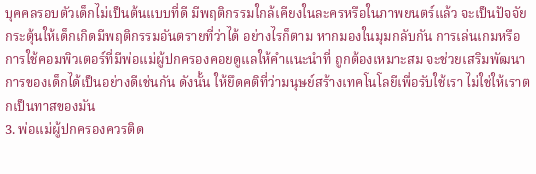บุคคลรอบตัวเด็กไม่เป็นต้นแบบที่ดี มีพฤติกรรมใกล้เคียงในละครหรือในภาพยนตร์แล้ว จะเป็นปัจจัยกระตุ้นให้เด็กเกิดมีพฤติกรรมอันตรายที่ว่าได้ อย่างไรก็ตาม หากมองในมุมกลับกัน การเล่นเกมหรือการใช้คอมพิวเตอร์ที่มีพ่อแม่ผู้ปกครองคอยดูแลให้คำแนะนำที่ ถูกต้องเหมาะสม จะช่วยเสริมพัฒนาการของเด็กได้เป็นอย่างดีเช่นกัน ดังนั้น ให้ยึดคติที่ว่ามนุษย์สร้างเทคโนโลยีเพื่อรับใช้เรา ไม่ใช่ให้เราตกเป็นทาสของมัน
3. พ่อแม่ผู้ปกครองควรติด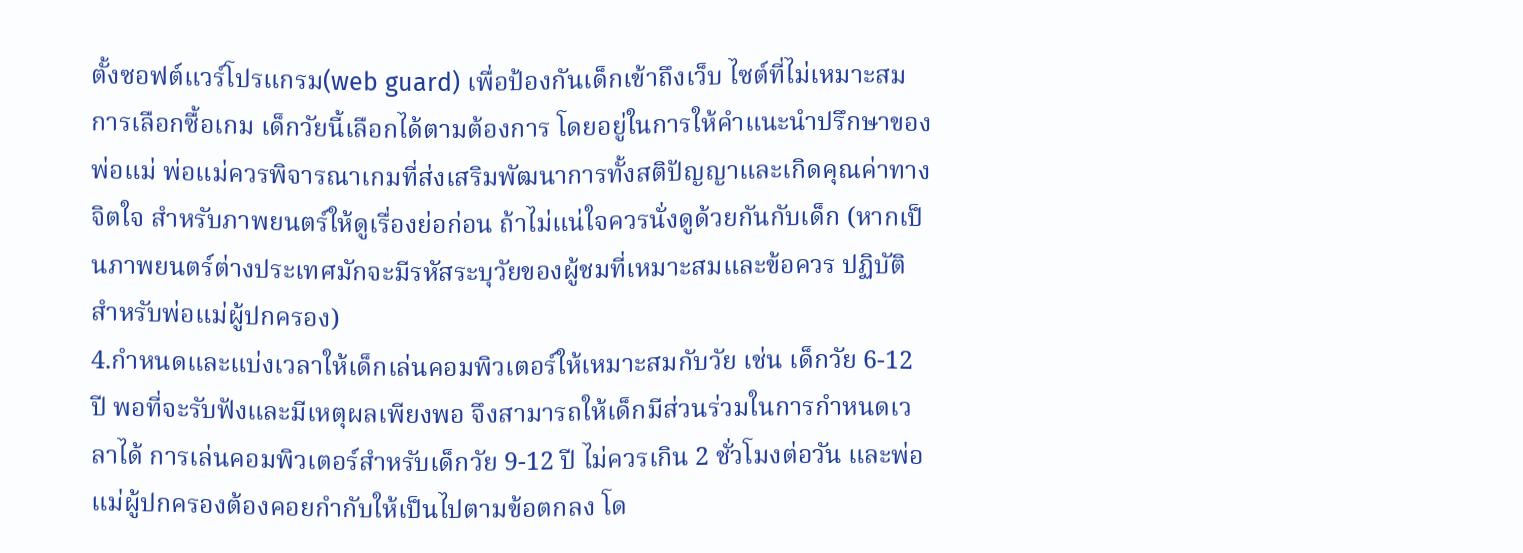ตั้งซอฟต์แวร์โปรแกรม(web guard) เพื่อป้องกันเด็กเข้าถึงเว็บ ไซต์ที่ไม่เหมาะสม การเลือกซื้อเกม เด็กวัยนี้เลือกได้ตามต้องการ โดยอยู่ในการให้คำแนะนำปรึกษาของพ่อแม่ พ่อแม่ควรพิจารณาเกมที่ส่งเสริมพัฒนาการทั้งสติปัญญาและเกิดคุณค่าทางจิตใจ สำหรับภาพยนตร์ให้ดูเรื่องย่อก่อน ถ้าไม่แน่ใจควรนั่งดูด้วยกันกับเด็ก (หากเป็นภาพยนตร์ต่างประเทศมักจะมีรหัสระบุวัยของผู้ชมที่เหมาะสมและข้อควร ปฏิบัติสำหรับพ่อแม่ผู้ปกครอง)
4.กำหนดและแบ่งเวลาให้เด็กเล่นคอมพิวเตอร์ให้เหมาะสมกับวัย เช่น เด็กวัย 6-12 ปี พอที่จะรับฟังและมีเหตุผลเพียงพอ จึงสามารถให้เด็กมีส่วนร่วมในการกำหนดเวลาได้ การเล่นคอมพิวเตอร์สำหรับเด็กวัย 9-12 ปี ไม่ควรเกิน 2 ชั่วโมงต่อวัน และพ่อแม่ผู้ปกครองต้องคอยกำกับให้เป็นไปตามข้อตกลง โด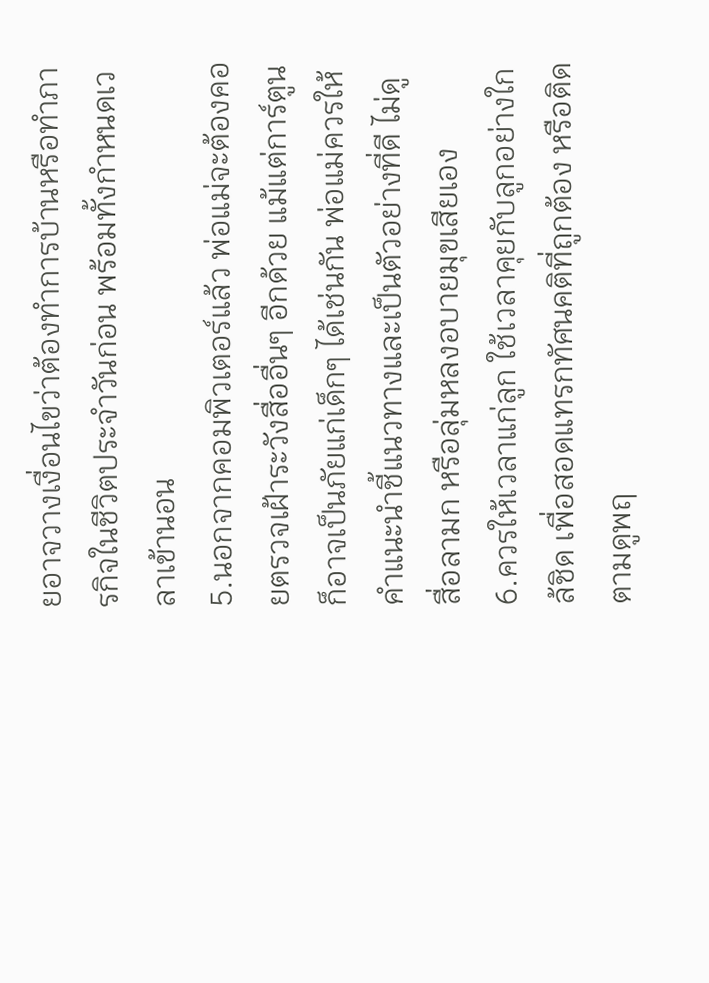ยอาจวางเงื่อนไขว่าต้องทำการบ้านหรือทำภารกิจในชีวิตประจำวันก่อน พร้อมทั้งกำหนดเวลาเข้านอน
5.นอกจากคอมพิวเตอร์แล้ว พ่อแม่จะต้องคอยตรวจเฝ้าระวังสื่ออื่นๆ อีกด้วย แม้แต่การ์ตูนก็อาจเป็นภัยแก่เด็กๆ ได้เช่นกัน พ่อแม่ควรให้คำแนะนำชี้แนวทางและเป็นตัวอย่างที่ดี ไม่ดูสื่อลามก หรือลุ่มหลงอบายมุขเสียเอง
6.ควรให้เวลาแก่ลูก ใช้เวลาคุยกับลูกอย่างใกล้ชิด เพื่อสอดแทรกทัศนคติที่ถูกต้อง หรือติดตามดูพฤ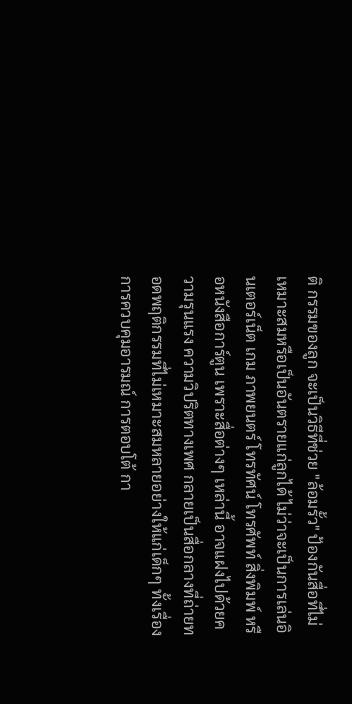ติ กรรมของลูก จะเป็นวิธีที่ช่วย "ล้อมรั้ว" ป้องกันสื่อที่ไม่เหมาะสมหรือเป็นอันตรายแก่ลูกได้ ไม่ว่าจะเป็นการเล่นอินเตอร์เน็ต เกม ภาพยนตร์ โทรทัศน์ โทรศัพท์ สิ่งพิมพ์ หรือหนังสือการ์ตูน เพราะสื่อต่างๆ เหล่านี้ อาจแฝงไปด้วยความรุนแรง ความวิปริตทางเพศ กลายเป็นสื่อกลางที่ถ่ายทอดพฤติกรรมที่ไม่เหมาะสมหลายอย่างให้แก่เด็กๆ ทั้งเรื่องการควบคุมอารมณ์ การตอบโต้ กา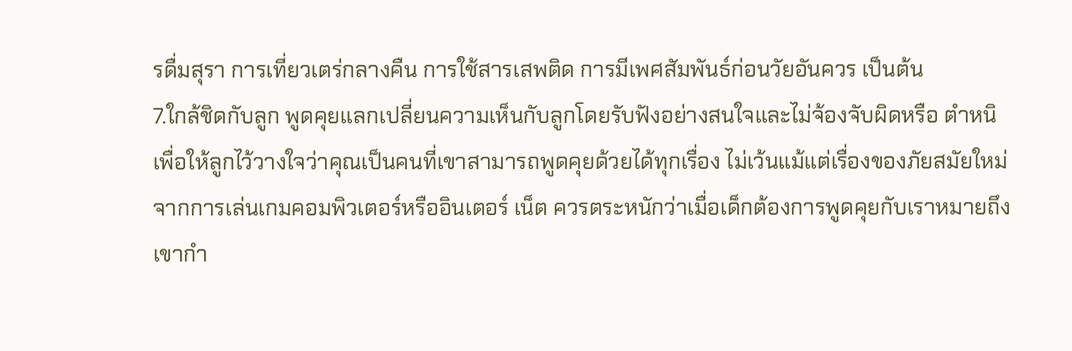รดื่มสุรา การเที่ยวเตร่กลางคืน การใช้สารเสพติด การมีเพศสัมพันธ์ก่อนวัยอันควร เป็นต้น
7.ใกล้ชิดกับลูก พูดคุยแลกเปลี่ยนความเห็นกับลูกโดยรับฟังอย่างสนใจและไม่จ้องจับผิดหรือ ตำหนิ เพื่อให้ลูกไว้วางใจว่าคุณเป็นคนที่เขาสามารถพูดคุยด้วยได้ทุกเรื่อง ไม่เว้นแม้แต่เรื่องของภัยสมัยใหม่จากการเล่นเกมคอมพิวเตอร์หรืออินเตอร์ เน็ต ควรตระหนักว่าเมื่อเด็กต้องการพูดคุยกับเราหมายถึงเขากำ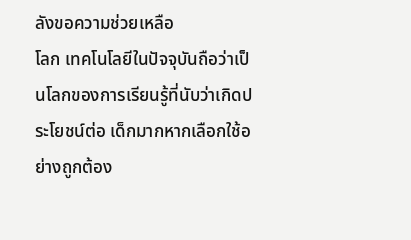ลังขอความช่วยเหลือ
โลก เทคโนโลยีในปัจจุบันถือว่าเป็นโลกของการเรียนรู้ที่นับว่าเกิดประโยชน์ต่อ เด็กมากหากเลือกใช้อย่างถูกต้อง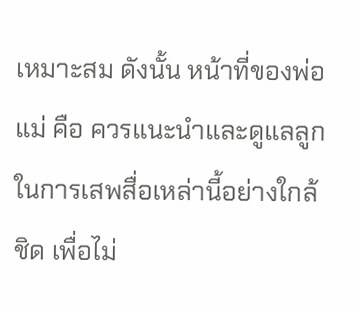เหมาะสม ดังนั้น หน้าที่ของพ่อแม่ คือ ควรแนะนำและดูแลลูกในการเสพสื่อเหล่านี้อย่างใกล้ชิด เพื่อไม่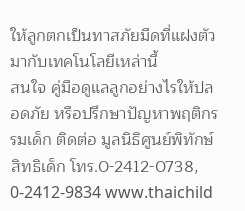ให้ลูกตกเป็นทาสภัยมืดที่แฝงตัวมากับเทคโนโลยีเหล่านี้
สนใจ คู่มือดูแลลูกอย่างไรให้ปลอดภัย หรือปรึกษาปัญหาพฤติกรรมเด็ก ติดต่อ มูลนิธิศูนย์พิทักษ์สิทธิเด็ก โทร.0-2412-0738, 0-2412-9834 www.thaichild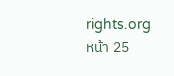rights.org
หน้า 25